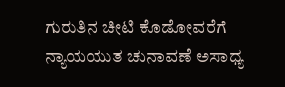ಗುರುತಿನ ಚೀಟಿ ಕೊಡೋವರೆಗೆ ನ್ಯಾಯಯುತ ಚುನಾವಣೆ ಅಸಾಧ್ಯ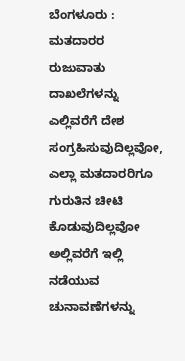ಬೆಂಗಳೂರು : ಮತದಾರರ ರುಜುವಾತು ದಾಖಲೆಗಳನ್ನು ಎಲ್ಲಿವರೆಗೆ ದೇಶ ಸಂಗ್ರಹಿಸುವುದಿಲ್ಲವೋ, ಎಲ್ಲಾ ಮತದಾರರಿಗೂ ಗುರುತಿನ ಚೀಟಿ ಕೊಡುವುದಿಲ್ಲವೋ ಅಲ್ಲಿವರೆಗೆ ಇಲ್ಲಿ ನಡೆಯುವ ಚುನಾವಣೆಗಳನ್ನು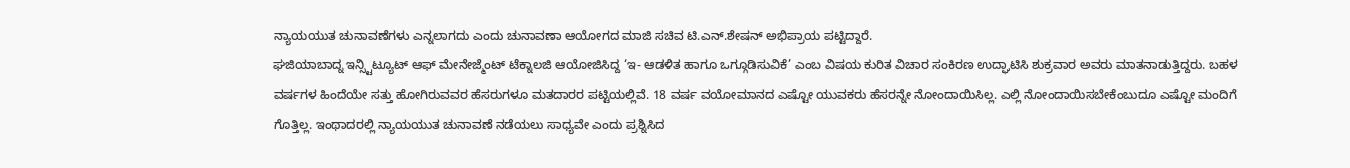ನ್ಯಾಯಯುತ ಚುನಾವಣೆಗಳು ಎನ್ನಲಾಗದು ಎಂದು ಚುನಾವಣಾ ಆಯೋಗದ ಮಾಜಿ ಸಚಿವ ಟಿ.ಎನ್.ಶೇಷನ್ ಅಭಿಪ್ರಾಯ ಪಟ್ಟಿದ್ದಾರೆ.
ಘಜಿಯಾಬಾದ್ನ ಇನ್ಸ್ಟಿಟ್ಯೂಟ್ ಆಫ್ ಮೇನೇಜ್ಮೆಂಟ್ ಟೆಕ್ನಾಲಜಿ ಆಯೋಜಿಸಿದ್ದ ‘ಇ- ಆಡಳಿತ ಹಾಗೂ ಒಗ್ಗೂಡಿಸುವಿಕೆ’ ಎಂಬ ವಿಷಯ ಕುರಿತ ವಿಚಾರ ಸಂಕಿರಣ ಉದ್ಘಾಟಿಸಿ ಶುಕ್ರವಾರ ಅವರು ಮಾತನಾಡುತ್ತಿದ್ದರು. ಬಹಳ ವರ್ಷಗಳ ಹಿಂದೆಯೇ ಸತ್ತು ಹೋಗಿರುವವರ ಹೆಸರುಗಳೂ ಮತದಾರರ ಪಟ್ಟಿಯಲ್ಲಿವೆ. 18 ವರ್ಷ ವಯೋಮಾನದ ಎಷ್ಟೋ ಯುವಕರು ಹೆಸರನ್ನೇ ನೋಂದಾಯಿಸಿಲ್ಲ. ಎಲ್ಲಿ ನೋಂದಾಯಿಸಬೇಕೆಂಬುದೂ ಎಷ್ಟೋ ಮಂದಿಗೆ ಗೊತ್ತಿಲ್ಲ. ಇಂಥಾದರಲ್ಲಿ ನ್ಯಾಯಯುತ ಚುನಾವಣೆ ನಡೆಯಲು ಸಾಧ್ಯವೇ ಎಂದು ಪ್ರಶ್ನಿಸಿದ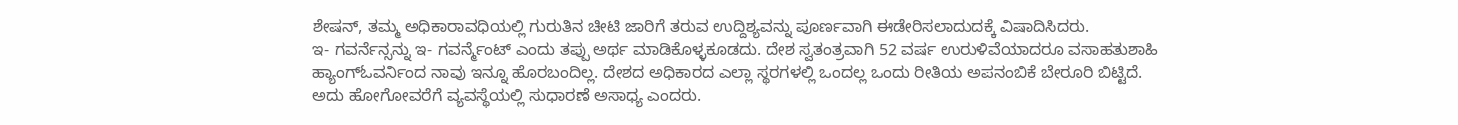ಶೇಷನ್, ತಮ್ಮ ಅಧಿಕಾರಾವಧಿಯಲ್ಲಿ ಗುರುತಿನ ಚೀಟಿ ಜಾರಿಗೆ ತರುವ ಉದ್ದಿಶ್ಯವನ್ನು ಪೂರ್ಣವಾಗಿ ಈಡೇರಿಸಲಾದುದಕ್ಕೆ ವಿಷಾದಿಸಿದರು.
ಇ- ಗವರ್ನೆನ್ಸನ್ನು ಇ- ಗವರ್ನ್ಮೆಂಟ್ ಎಂದು ತಪ್ಪು ಅರ್ಥ ಮಾಡಿಕೊಳ್ಳಕೂಡದು. ದೇಶ ಸ್ವತಂತ್ರವಾಗಿ 52 ವರ್ಷ ಉರುಳಿವೆಯಾದರೂ ವಸಾಹತುಶಾಹಿ ಹ್ಯಾಂಗ್ಓವರ್ನಿಂದ ನಾವು ಇನ್ನೂ ಹೊರಬಂದಿಲ್ಲ. ದೇಶದ ಅಧಿಕಾರದ ಎಲ್ಲಾ ಸ್ಥರಗಳಲ್ಲಿ ಒಂದಲ್ಲ ಒಂದು ರೀತಿಯ ಅಪನಂಬಿಕೆ ಬೇರೂರಿ ಬಿಟ್ಟಿದೆ. ಅದು ಹೋಗೋವರೆಗೆ ವ್ಯವಸ್ಥೆಯಲ್ಲಿ ಸುಧಾರಣೆ ಅಸಾಧ್ಯ ಎಂದರು.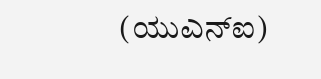(ಯುಎನ್ಐ)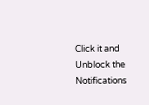Click it and Unblock the Notifications